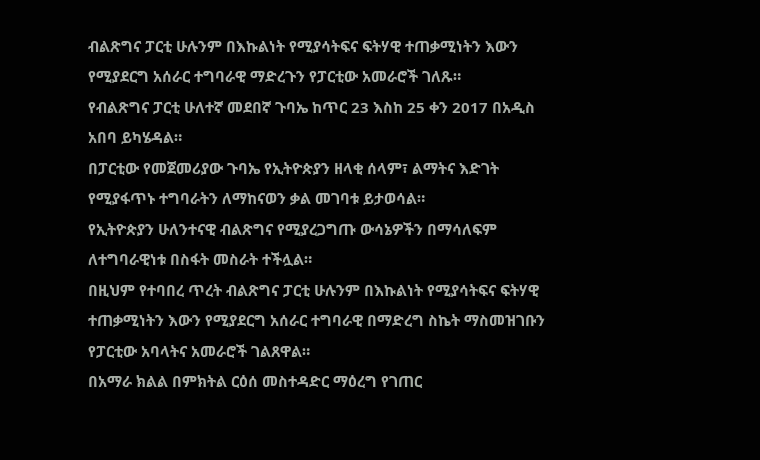ብልጽግና ፓርቲ ሁሉንም በእኩልነት የሚያሳትፍና ፍትሃዊ ተጠቃሚነትን እውን የሚያደርግ አሰራር ተግባራዊ ማድረጉን የፓርቲው አመራሮች ገለጹ።
የብልጽግና ፓርቲ ሁለተኛ መደበኛ ጉባኤ ከጥር 23 እስከ 25 ቀን 2017 በአዲስ አበባ ይካሄዳል።
በፓርቲው የመጀመሪያው ጉባኤ የኢትዮጵያን ዘላቂ ሰላም፣ ልማትና እድገት የሚያፋጥኑ ተግባራትን ለማከናወን ቃል መገባቱ ይታወሳል።
የኢትዮጵያን ሁለንተናዊ ብልጽግና የሚያረጋግጡ ውሳኔዎችን በማሳለፍም ለተግባራዊነቱ በስፋት መስራት ተችሏል።
በዚህም የተባበረ ጥረት ብልጽግና ፓርቲ ሁሉንም በእኩልነት የሚያሳትፍና ፍትሃዊ ተጠቃሚነትን እውን የሚያደርግ አሰራር ተግባራዊ በማድረግ ስኬት ማስመዝገቡን የፓርቲው አባላትና አመራሮች ገልጸዋል።
በአማራ ክልል በምክትል ርዕሰ መስተዳድር ማዕረግ የገጠር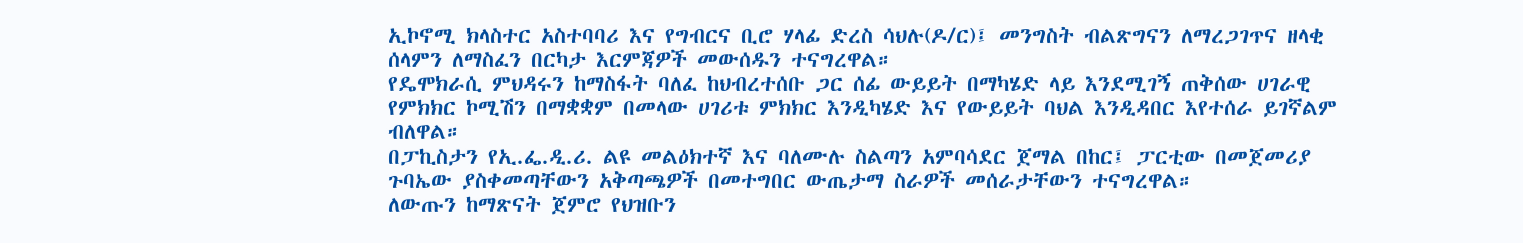ኢኮኖሚ ክላስተር አስተባባሪ እና የግብርና ቢሮ ሃላፊ ድረስ ሳህሉ(ዶ/ር)፤ መንግስት ብልጽግናን ለማረጋገጥና ዘላቂ ሰላምን ለማስፈን በርካታ እርምጃዎች መውሰዱን ተናግረዋል።
የዴሞክራሲ ምህዳሩን ከማስፋት ባለፈ ከህብረተሰቡ ጋር ሰፊ ውይይት በማካሄድ ላይ እንደሚገኝ ጠቅሰው ሀገራዊ የምክክር ኮሚሽን በማቋቋም በመላው ሀገሪቱ ምክክር እንዲካሄድ እና የውይይት ባህል እንዲዳበር እየተሰራ ይገኛልም ብለዋል።
በፓኪስታን የኢ.ፌ.ዲ.ሪ. ልዩ መልዕክተኛ እና ባለሙሉ ስልጣን አምባሳደር ጀማል በከር፤ ፓርቲው በመጀመሪያ ጉባኤው ያስቀመጣቸውን አቅጣጫዎች በመተግበር ውጤታማ ስራዎች መሰራታቸውን ተናግረዋል።
ለውጡን ከማጽናት ጀምሮ የህዝቡን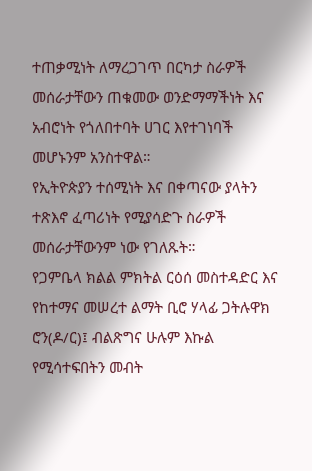ተጠቃሚነት ለማረጋገጥ በርካታ ስራዎች መሰራታቸውን ጠቁመው ወንድማማችነት እና አብሮነት የጎለበተባት ሀገር እየተገነባች መሆኑንም አንስተዋል።
የኢትዮጵያን ተሰሚነት እና በቀጣናው ያላትን ተጽእኖ ፈጣሪነት የሚያሳድጉ ስራዎች መሰራታቸውንም ነው የገለጹት።
የጋምቤላ ክልል ምክትል ርዕሰ መስተዳድር እና የከተማና መሠረተ ልማት ቢሮ ሃላፊ ጋትሉዋክ ሮን(ዶ/ር)፤ ብልጽግና ሁሉም እኩል የሚሳተፍበትን መብት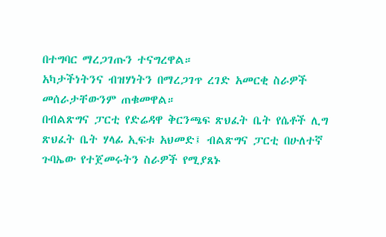በተግባር ማረጋገጡን ተናግረዋል።
አካታችነትንና ብዝሃነትን በማረጋገጥ ረገድ አመርቂ ስራዎች መሰራታቸውንም ጠቁመዋል።
በብልጽግና ፓርቲ የድሬዳዋ ቅርንጫፍ ጽህፈት ቤት የሴቶች ሊግ ጽህፈት ቤት ሃላፊ ኢፍቱ አህመድ፤ ብልጽግና ፓርቲ በሁለተኛ ጉባኤው የተጀመሩትን ስራዎች የሚያጸኑ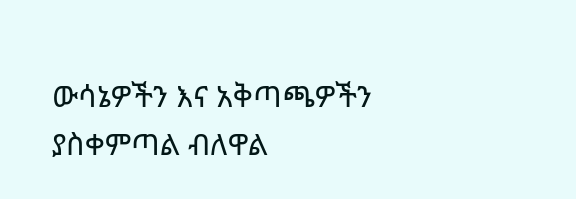ውሳኔዎችን እና አቅጣጫዎችን ያስቀምጣል ብለዋል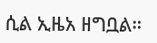ሲል ኢዜአ ዘግቧል።